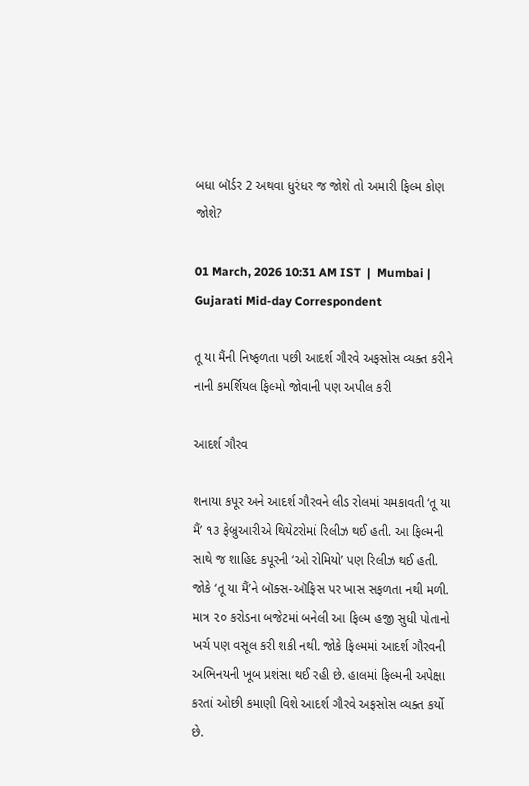બધા બૉર્ડર 2 અથવા ધુરંધર જ જોશે તો અમારી ફિલ્મ કોણ જોશે?

01 March, 2026 10:31 AM IST  |  Mumbai | Gujarati Mid-day Correspondent

તૂ યા મૈંની નિષ્ફળતા પછી આદર્શ ગૌરવે અફસોસ વ્યક્ત કરીને નાની કમર્શિયલ ફિલ્મો જોવાની પણ અપીલ કરી

આદર્શ ગૌરવ

શનાયા કપૂર અને આદર્શ ગૌરવને લીડ રોલમાં ચમકાવતી ‘તૂ યા મૈં’ ૧૩ ફેબ્રુઆરીએ થિયેટરોમાં રિલીઝ થઈ હતી. આ ફિલ્મની સાથે જ શાહિદ કપૂરની ‘ઓ રોમિયો’ પણ રિલીઝ થઈ હતી. જોકે ‘તૂ યા મૈં’ને બૉક્સ-ઑફિસ પર ખાસ સફળતા નથી મળી. માત્ર ૨૦ કરોડના બજેટમાં બનેલી આ ફિલ્મ હજી સુધી પોતાનો ખર્ચ પણ વસૂલ કરી શકી નથી. જોકે ફિલ્મમાં આદર્શ ગૌરવની અભિનયની ખૂબ પ્રશંસા થઈ રહી છે. હાલમાં ફિલ્મની અપેક્ષા કરતાં ઓછી કમાણી વિશે આદર્શ ગૌરવે અફસોસ વ્યક્ત કર્યો છે.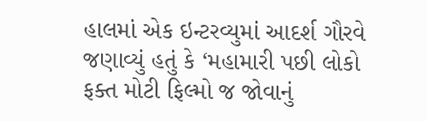હાલમાં એક ઇન્ટરવ્યુમાં આદર્શ ગૌરવે જણાવ્યું હતું કે ‘મહામારી પછી લોકો ફક્ત મોટી ફિલ્મો જ જોવાનું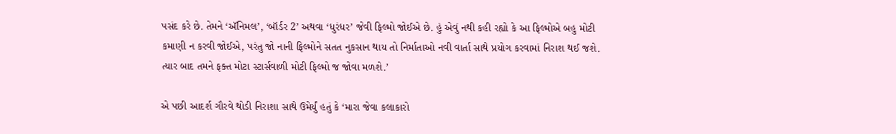પસંદ કરે છે. તેમને ‘ઍનિમલ’, ‘બૉર્ડર 2’ અથવા ‘ધુરંધર’ જેવી ફિલ્મો જોઈએ છે. હું એવું નથી કહી રહ્યો કે આ ફિલ્મોએ બહુ મોટી કમાણી ન કરવી જોઈએ, પરંતુ જો નાની ફિલ્મોને સતત નુકસાન થાય તો નિર્માતાઓ નવી વાર્તા સાથે પ્રયોગ કરવામાં નિરાશ થઈ જશે. ત્યાર બાદ તમને ફક્ત મોટા સ્ટાર્સવાળી મોટી ફિલ્મો જ જોવા મળશે.’

એ પછી આદર્શ ગૌરવે થોડી નિરાશા સાથે ઉમેર્યું હતું કે ‘મારા જેવા કલાકારો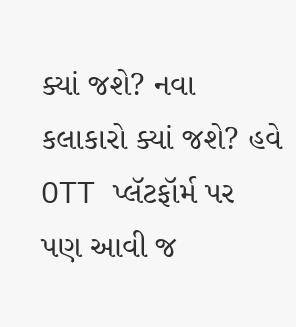ક્યાં જશે? નવા કલાકારો ક્યાં જશે? હવે OTT પ્લૅટફૉર્મ પર પણ આવી જ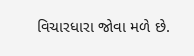વિચારધારા જોવા મળે છે.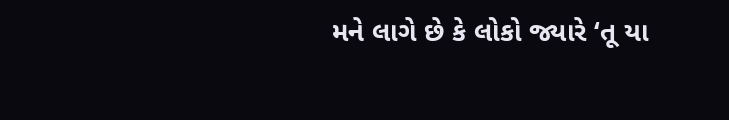મને લાગે છે કે લોકો જ્યારે ‘તૂ યા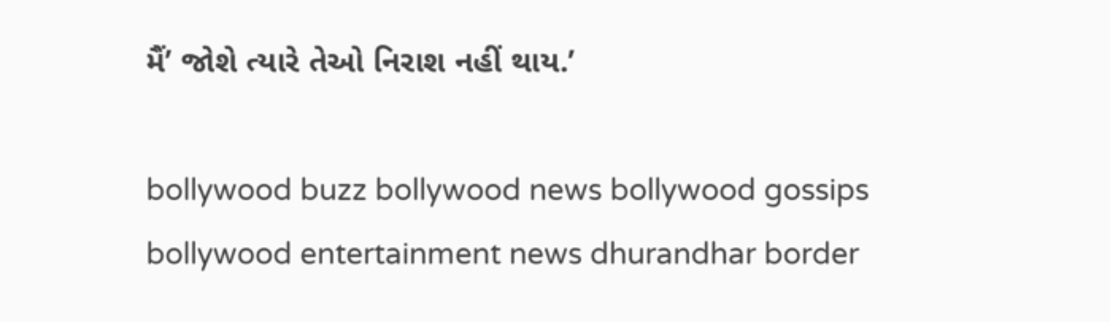મૈં’ જોશે ત્યારે તેઓ નિરાશ નહીં થાય.’

bollywood buzz bollywood news bollywood gossips bollywood entertainment news dhurandhar border